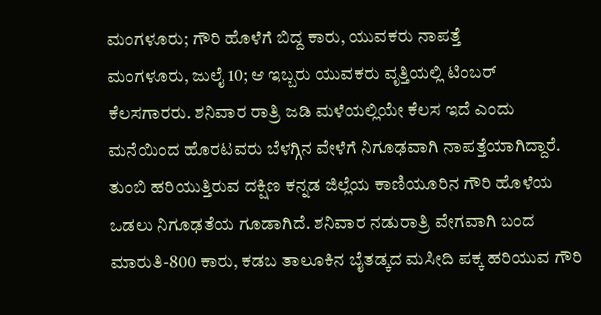ಮಂಗಳೂರು; ಗೌರಿ ಹೊಳೆಗೆ ಬಿದ್ದ ಕಾರು, ಯುವಕರು ನಾಪತ್ತೆ
ಮಂಗಳೂರು, ಜುಲೈ 10; ಆ ಇಬ್ಬರು ಯುವಕರು ವೃತ್ತಿಯಲ್ಲಿ ಟಿಂಬರ್ ಕೆಲಸಗಾರರು. ಶನಿವಾರ ರಾತ್ರಿ ಜಡಿ ಮಳೆಯಲ್ಲಿಯೇ ಕೆಲಸ ಇದೆ ಎಂದು ಮನೆಯಿಂದ ಹೊರಟವರು ಬೆಳಗ್ಗಿನ ವೇಳೆಗೆ ನಿಗೂಢವಾಗಿ ನಾಪತ್ತೆಯಾಗಿದ್ದಾರೆ.
ತುಂಬಿ ಹರಿಯುತ್ತಿರುವ ದಕ್ಷಿಣ ಕನ್ನಡ ಜಿಲ್ಲೆಯ ಕಾಣಿಯೂರಿನ ಗೌರಿ ಹೊಳೆಯ ಒಡಲು ನಿಗೂಢತೆಯ ಗೂಡಾಗಿದೆ. ಶನಿವಾರ ನಡುರಾತ್ರಿ ವೇಗವಾಗಿ ಬಂದ ಮಾರುತಿ-800 ಕಾರು, ಕಡಬ ತಾಲೂಕಿನ ಬೈತಡ್ಕದ ಮಸೀದಿ ಪಕ್ಕ ಹರಿಯುವ ಗೌರಿ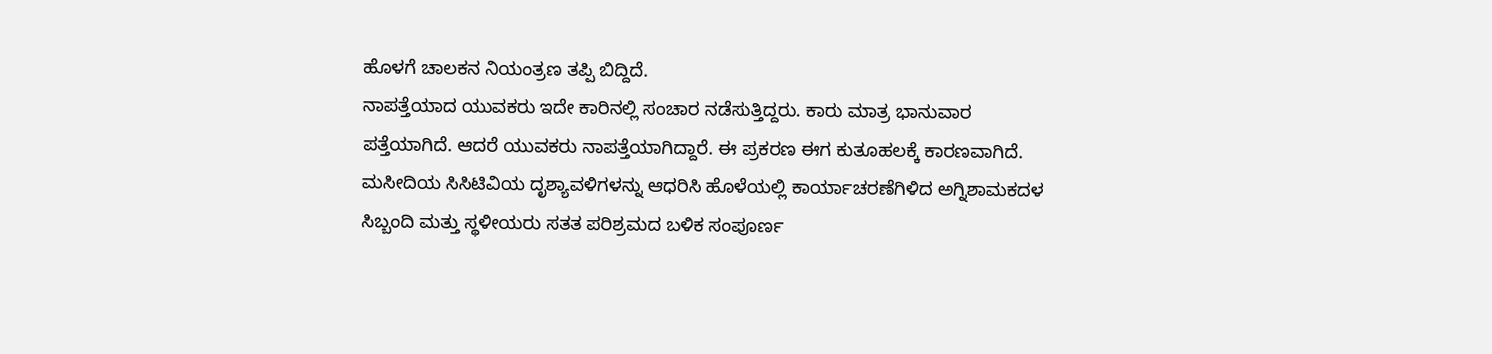ಹೊಳಗೆ ಚಾಲಕನ ನಿಯಂತ್ರಣ ತಪ್ಪಿ ಬಿದ್ದಿದೆ.
ನಾಪತ್ತೆಯಾದ ಯುವಕರು ಇದೇ ಕಾರಿನಲ್ಲಿ ಸಂಚಾರ ನಡೆಸುತ್ತಿದ್ದರು. ಕಾರು ಮಾತ್ರ ಭಾನುವಾರ ಪತ್ತೆಯಾಗಿದೆ. ಆದರೆ ಯುವಕರು ನಾಪತ್ತೆಯಾಗಿದ್ದಾರೆ. ಈ ಪ್ರಕರಣ ಈಗ ಕುತೂಹಲಕ್ಕೆ ಕಾರಣವಾಗಿದೆ. ಮಸೀದಿಯ ಸಿಸಿಟಿವಿಯ ದೃಶ್ಯಾವಳಿಗಳನ್ನು ಆಧರಿಸಿ ಹೊಳೆಯಲ್ಲಿ ಕಾರ್ಯಾಚರಣೆಗಿಳಿದ ಅಗ್ನಿಶಾಮಕದಳ ಸಿಬ್ಬಂದಿ ಮತ್ತು ಸ್ಥಳೀಯರು ಸತತ ಪರಿಶ್ರಮದ ಬಳಿಕ ಸಂಪೂರ್ಣ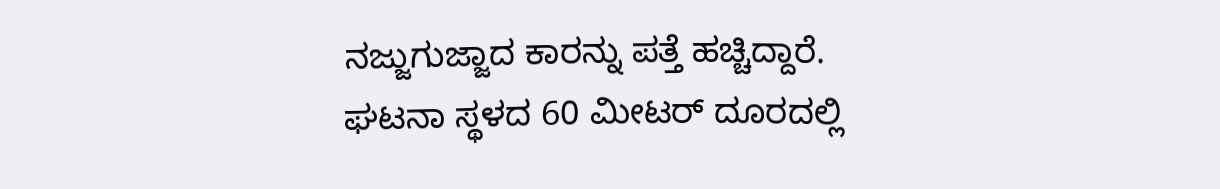ನಜ್ಜುಗುಜ್ಜಾದ ಕಾರನ್ನು ಪತ್ತೆ ಹಚ್ಚಿದ್ದಾರೆ.
ಘಟನಾ ಸ್ಥಳದ 60 ಮೀಟರ್ ದೂರದಲ್ಲಿ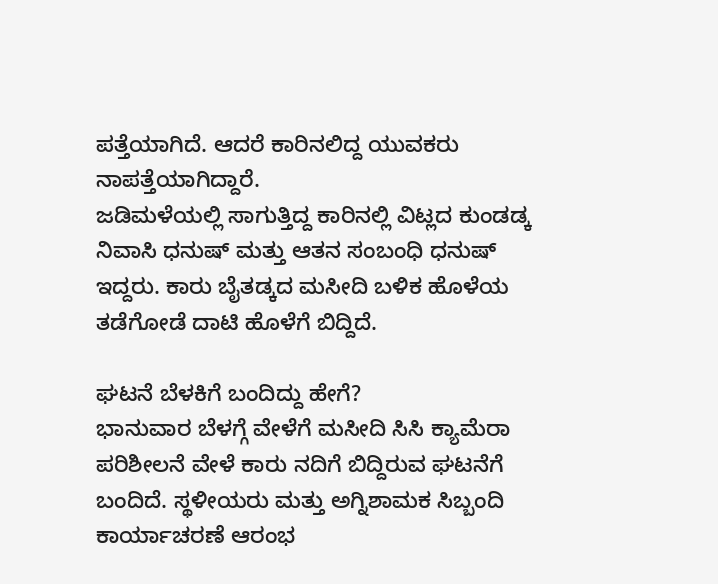ಪತ್ತೆಯಾಗಿದೆ. ಆದರೆ ಕಾರಿನಲಿದ್ದ ಯುವಕರು ನಾಪತ್ತೆಯಾಗಿದ್ದಾರೆ.
ಜಡಿಮಳೆಯಲ್ಲಿ ಸಾಗುತ್ತಿದ್ದ ಕಾರಿನಲ್ಲಿ ವಿಟ್ಲದ ಕುಂಡಡ್ಕ ನಿವಾಸಿ ಧನುಷ್ ಮತ್ತು ಆತನ ಸಂಬಂಧಿ ಧನುಷ್ ಇದ್ದರು. ಕಾರು ಬೈತಡ್ಕದ ಮಸೀದಿ ಬಳಿಕ ಹೊಳೆಯ ತಡೆಗೋಡೆ ದಾಟಿ ಹೊಳೆಗೆ ಬಿದ್ದಿದೆ.

ಘಟನೆ ಬೆಳಕಿಗೆ ಬಂದಿದ್ದು ಹೇಗೆ?
ಭಾನುವಾರ ಬೆಳಗ್ಗೆ ವೇಳೆಗೆ ಮಸೀದಿ ಸಿಸಿ ಕ್ಯಾಮೆರಾ ಪರಿಶೀಲನೆ ವೇಳೆ ಕಾರು ನದಿಗೆ ಬಿದ್ದಿರುವ ಘಟನೆಗೆ ಬಂದಿದೆ. ಸ್ಥಳೀಯರು ಮತ್ತು ಅಗ್ನಿಶಾಮಕ ಸಿಬ್ಬಂದಿ ಕಾರ್ಯಾಚರಣೆ ಆರಂಭ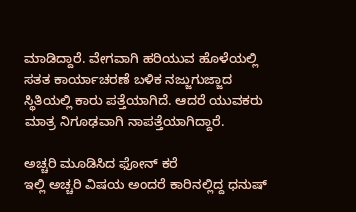ಮಾಡಿದ್ದಾರೆ. ವೇಗವಾಗಿ ಹರಿಯುವ ಹೊಳೆಯಲ್ಲಿ ಸತತ ಕಾರ್ಯಾಚರಣೆ ಬಳಿಕ ನಜ್ಜುಗುಜ್ಜಾದ ಸ್ಥಿತಿಯಲ್ಲಿ ಕಾರು ಪತ್ತೆಯಾಗಿದೆ. ಆದರೆ ಯುವಕರು ಮಾತ್ರ ನಿಗೂಢವಾಗಿ ನಾಪತ್ತೆಯಾಗಿದ್ದಾರೆ.

ಅಚ್ಚರಿ ಮೂಡಿಸಿದ ಫೋನ್ ಕರೆ
ಇಲ್ಲಿ ಅಚ್ಚರಿ ವಿಷಯ ಅಂದರೆ ಕಾರಿನಲ್ಲಿದ್ದ ಧನುಷ್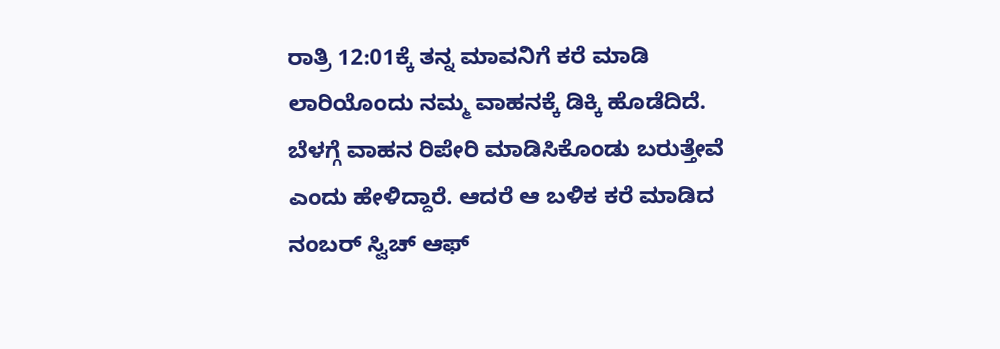ರಾತ್ರಿ 12:01ಕ್ಕೆ ತನ್ನ ಮಾವನಿಗೆ ಕರೆ ಮಾಡಿ ಲಾರಿಯೊಂದು ನಮ್ಮ ವಾಹನಕ್ಕೆ ಡಿಕ್ಕಿ ಹೊಡೆದಿದೆ. ಬೆಳಗ್ಗೆ ವಾಹನ ರಿಪೇರಿ ಮಾಡಿಸಿಕೊಂಡು ಬರುತ್ತೇವೆ ಎಂದು ಹೇಳಿದ್ದಾರೆ. ಆದರೆ ಆ ಬಳಿಕ ಕರೆ ಮಾಡಿದ ನಂಬರ್ ಸ್ವಿಚ್ ಆಫ್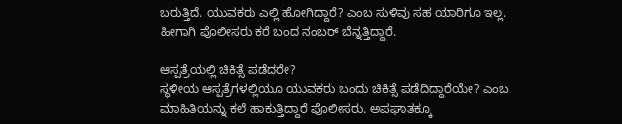ಬರುತ್ತಿದೆ. ಯುವಕರು ಎಲ್ಲಿ ಹೋಗಿದ್ದಾರೆ? ಎಂಬ ಸುಳಿವು ಸಹ ಯಾರಿಗೂ ಇಲ್ಲ. ಹೀಗಾಗಿ ಪೊಲೀಸರು ಕರೆ ಬಂದ ನಂಬರ್ ಬೆನ್ನತ್ತಿದ್ದಾರೆ.

ಆಸ್ಪತ್ರೆಯಲ್ಲಿ ಚಿಕಿತ್ಸೆ ಪಡೆದರೇ?
ಸ್ಥಳೀಯ ಆಸ್ಪತ್ರೆಗಳಲ್ಲಿಯೂ ಯುವಕರು ಬಂದು ಚಿಕಿತ್ಸೆ ಪಡೆದಿದ್ದಾರೆಯೇ? ಎಂಬ ಮಾಹಿತಿಯನ್ನು ಕಲೆ ಹಾಕುತ್ತಿದ್ದಾರೆ ಪೊಲೀಸರು. ಅಪಘಾತಕ್ಕೂ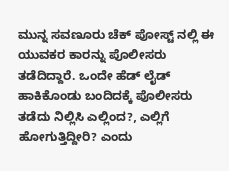ಮುನ್ನ ಸವಣೂರು ಚೆಕ್ ಪೋಸ್ಟ್ ನಲ್ಲಿ ಈ ಯುವಕರ ಕಾರನ್ನು ಪೊಲೀಸರು ತಡೆದಿದ್ದಾರೆ. ಒಂದೇ ಹೆಡ್ ಲೈಡ್ ಹಾಕಿಕೊಂಡು ಬಂದಿದಕ್ಕೆ ಪೊಲೀಸರು ತಡೆದು ನಿಲ್ಲಿಸಿ ಎಲ್ಲಿಂದ?, ಎಲ್ಲಿಗೆ ಹೋಗುತ್ತಿದ್ದೀರಿ? ಎಂದು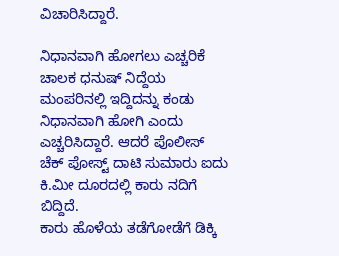ವಿಚಾರಿಸಿದ್ದಾರೆ.

ನಿಧಾನವಾಗಿ ಹೋಗಲು ಎಚ್ಚರಿಕೆ
ಚಾಲಕ ಧನುಷ್ ನಿದ್ದೆಯ ಮಂಪರಿನಲ್ಲಿ ಇದ್ದಿದನ್ನು ಕಂಡು ನಿಧಾನವಾಗಿ ಹೋಗಿ ಎಂದು ಎಚ್ಚರಿಸಿದ್ದಾರೆ. ಆದರೆ ಪೊಲೀಸ್ ಚೆಕ್ ಪೋಸ್ಟ್ ದಾಟಿ ಸುಮಾರು ಐದು ಕಿ.ಮೀ ದೂರದಲ್ಲಿ ಕಾರು ನದಿಗೆ ಬಿದ್ದಿದೆ.
ಕಾರು ಹೊಳೆಯ ತಡೆಗೋಡೆಗೆ ಡಿಕ್ಕಿ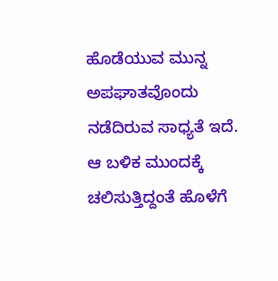ಹೊಡೆಯುವ ಮುನ್ನ ಅಪಘಾತವೊಂದು ನಡೆದಿರುವ ಸಾಧ್ಯತೆ ಇದೆ. ಆ ಬಳಿಕ ಮುಂದಕ್ಕೆ ಚಲಿಸುತ್ತಿದ್ದಂತೆ ಹೊಳೆಗೆ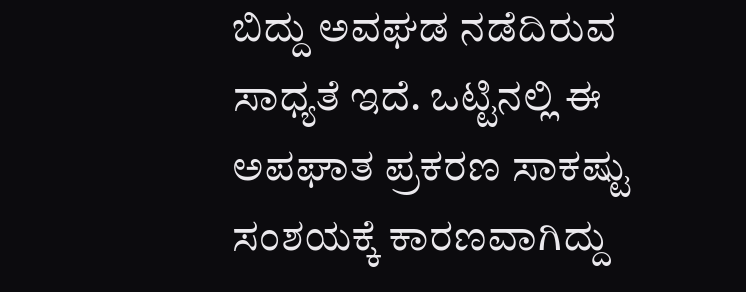ಬಿದ್ದು ಅವಘಡ ನಡೆದಿರುವ ಸಾಧ್ಯತೆ ಇದೆ. ಒಟ್ಟಿನಲ್ಲಿ ಈ ಅಪಘಾತ ಪ್ರಕರಣ ಸಾಕಷ್ಟು ಸಂಶಯಕ್ಕೆ ಕಾರಣವಾಗಿದ್ದು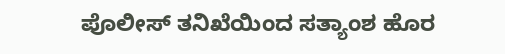ಪೊಲೀಸ್ ತನಿಖೆಯಿಂದ ಸತ್ಯಾಂಶ ಹೊರ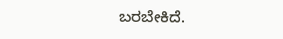ಬರಬೇಕಿದೆ.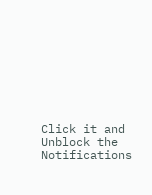Click it and Unblock the Notifications